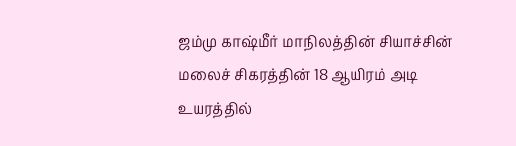ஜம்மு காஷ்மீர் மாநிலத்தின் சியாச்சின் மலைச் சிகரத்தின் 18 ஆயிரம் அடி உயரத்தில்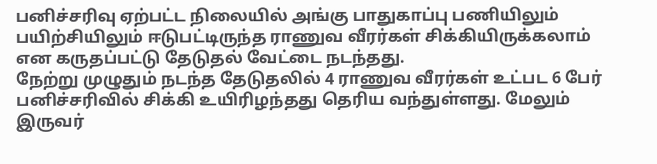பனிச்சரிவு ஏற்பட்ட நிலையில் அங்கு பாதுகாப்பு பணியிலும் பயிற்சியிலும் ஈடுபட்டிருந்த ராணுவ வீரர்கள் சிக்கியிருக்கலாம் என கருதப்பட்டு தேடுதல் வேட்டை நடந்தது.
நேற்று முழுதும் நடந்த தேடுதலில் 4 ராணுவ வீரர்கள் உட்பட 6 பேர் பனிச்சரிவில் சிக்கி உயிரிழந்தது தெரிய வந்துள்ளது. மேலும் இருவர்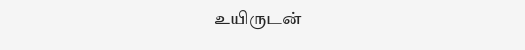உயிருடன்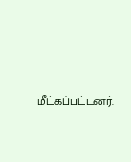மீட்கப்பட்டனர்.